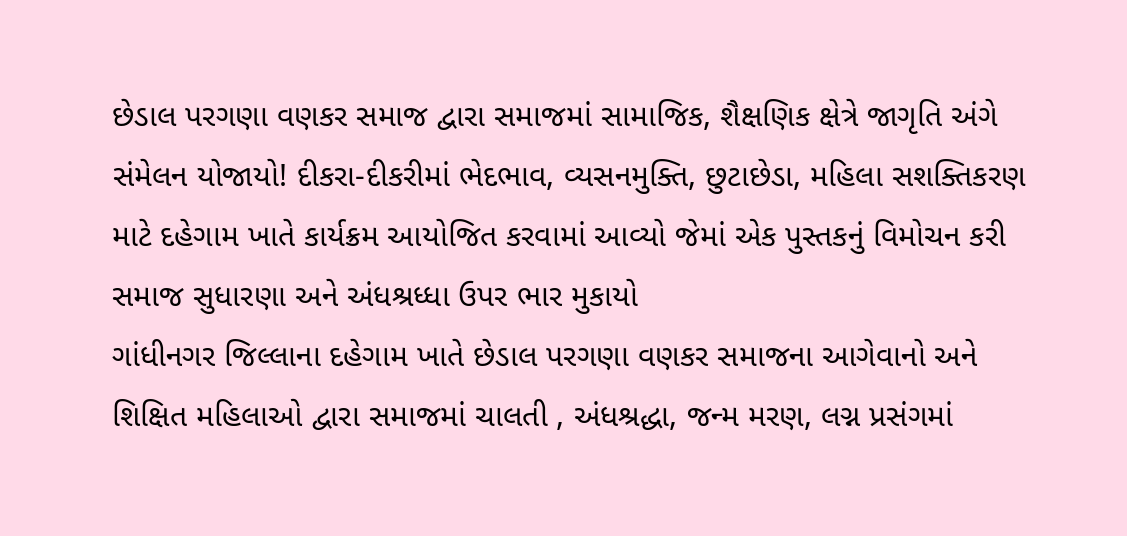છેડાલ પરગણા વણકર સમાજ દ્વારા સમાજમાં સામાજિક, શૈક્ષણિક ક્ષેત્રે જાગૃતિ અંગે સંમેલન યોજાયો! દીકરા-દીકરીમાં ભેદભાવ, વ્યસનમુક્તિ, છુટાછેડા, મહિલા સશક્તિકરણ માટે દહેગામ ખાતે કાર્યક્રમ આયોજિત કરવામાં આવ્યો જેમાં એક પુસ્તકનું વિમોચન કરી સમાજ સુધારણા અને અંધશ્રધ્ધા ઉપર ભાર મુકાયો
ગાંધીનગર જિલ્લાના દહેગામ ખાતે છેડાલ પરગણા વણકર સમાજના આગેવાનો અને શિક્ષિત મહિલાઓ દ્વારા સમાજમાં ચાલતી , અંધશ્રદ્ધા, જન્મ મરણ, લગ્ન પ્રસંગમાં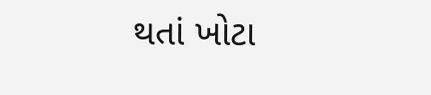થતાં ખોટા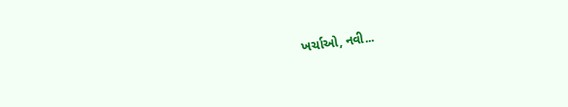ખર્ચાઓ, નવી...